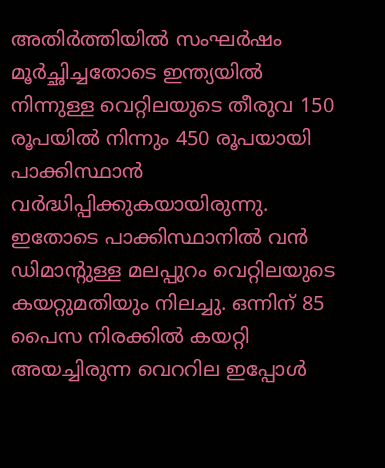അതിര്‍ത്തിയില്‍ സംഘര്‍ഷം മൂര്‍ച്ഛിച്ചതോടെ ഇന്ത്യയില്‍ നിന്നുള്ള വെറ്റിലയുടെ തീരുവ 150 രൂപയില്‍ നിന്നും 450 രൂപയായി പാക്കിസ്ഥാന്‍ വര്‍ദ്ധിപ്പിക്കുകയായിരുന്നു. ഇതോടെ പാക്കിസ്ഥാനില്‍ വന്‍ ഡിമാന്റുള്ള മലപ്പുറം വെറ്റിലയുടെ കയറ്റുമതിയും നിലച്ചു. ഒന്നിന് 85 പൈസ നിരക്കില്‍ കയറ്റി അയച്ചിരുന്ന വെററില ഇപ്പോള്‍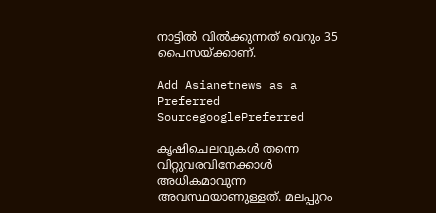നാട്ടില്‍ വില്‍ക്കുന്നത് വെറും 35 പൈസയ്ക്കാണ്.

Add Asianetnews as a Preferred SourcegooglePreferred

കൃഷിചെലവുകള്‍ തന്നെ വിറ്റുവരവിനേക്കാള്‍ അധികമാവുന്ന അവസ്ഥയാണുള്ളത്. മലപ്പുറം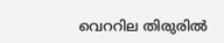വെററില തിരുരില്‍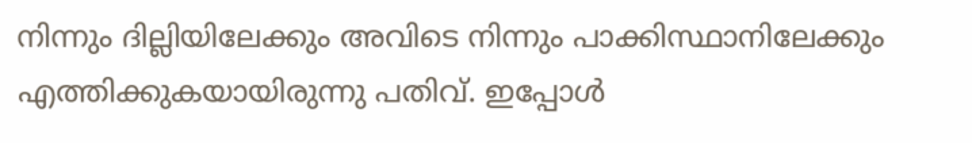നിന്നും ദില്ലിയിലേക്കും അവിടെ നിന്നും പാക്കിസ്ഥാനിലേക്കും എത്തിക്കുകയായിരുന്നു പതിവ്. ഇപ്പോള്‍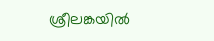ശ്രീലങ്കയില്‍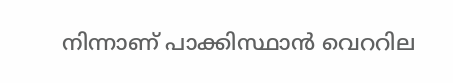നിന്നാണ് പാക്കിസ്ഥാന്‍ വെററില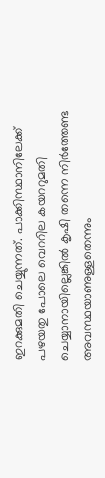ഇറക്കുമതി ചെയ്യുന്നത്. പാക്കിസ്ഥാനിലേക്ക് പഴയതു പോലെ വെററില കയററുമതി ചെയ്യാനായില്ലെങ്കില്‍ കൃഷി തന്നെ നിര്‍ത്തേണ്ട അവസ്ഥയാണുള്ളതെന്നും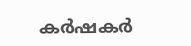കര്‍ഷകര്‍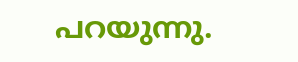പറയുന്നു.